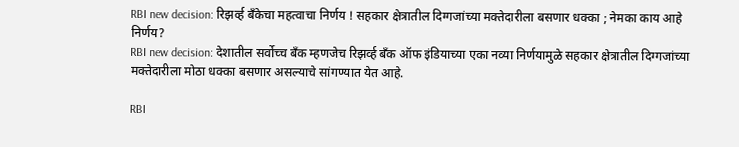RBI new decision: रिझर्व्ह बँकेचा महत्वाचा निर्णय ! सहकार क्षेत्रातील दिग्गजांच्या मक्तेदारीला बसणार धक्का ; नेमका काय आहे निर्णय?
RBI new decision: देशातील सर्वोच्च बँक म्हणजेच रिझर्व्ह बँक ऑफ इंडियाच्या एका नव्या निर्णयामुळे सहकार क्षेत्रातील दिग्गजांच्या मक्तेदारीला मोठा धक्का बसणार असल्याचे सांगण्यात येत आहे.

RBI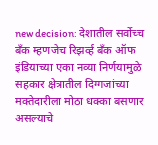new decision: देशातील सर्वोच्च बँक म्हणजेच रिझर्व्ह बँक ऑफ इंडियाच्या एका नव्या निर्णयामुळे सहकार क्षेत्रातील दिग्गजांच्या मक्तेदारीला मोठा धक्का बसणार असल्याचे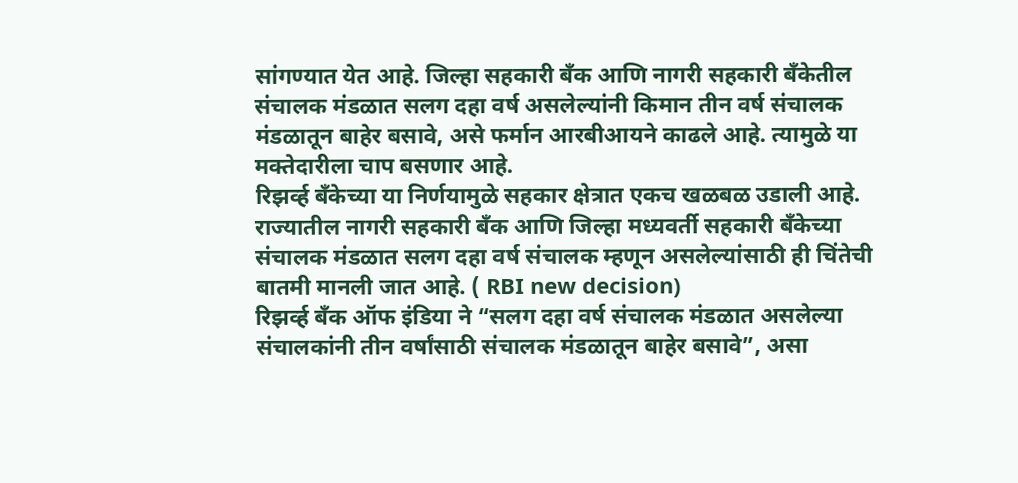सांगण्यात येत आहे. जिल्हा सहकारी बँक आणि नागरी सहकारी बँकेतील संचालक मंडळात सलग दहा वर्ष असलेल्यांनी किमान तीन वर्ष संचालक मंडळातून बाहेर बसावे, असे फर्मान आरबीआयने काढले आहे. त्यामुळे या मक्तेदारीला चाप बसणार आहे.
रिझर्व्ह बँकेच्या या निर्णयामुळे सहकार क्षेत्रात एकच खळबळ उडाली आहे. राज्यातील नागरी सहकारी बँक आणि जिल्हा मध्यवर्ती सहकारी बँकेच्या संचालक मंडळात सलग दहा वर्ष संचालक म्हणून असलेल्यांसाठी ही चिंतेची बातमी मानली जात आहे. ( RBI new decision)
रिझर्व्ह बँक ऑफ इंडिया ने “सलग दहा वर्ष संचालक मंडळात असलेल्या संचालकांनी तीन वर्षांसाठी संचालक मंडळातून बाहेर बसावे”, असा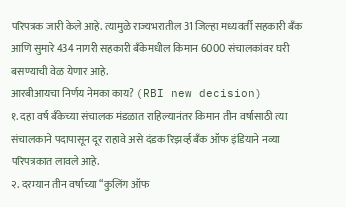परिपत्रक जारी केले आहे. त्यामुळे राज्यभरातील 31 जिल्हा मध्यवर्ती सहकारी बँक आणि सुमारे 434 नागरी सहकारी बँकेमधील किमान 6000 संचालकांवर घरी बसण्याची वेळ येणार आहे.
आरबीआयचा निर्णय नेमका काय? (RBI new decision)
१. दहा वर्ष बँकेच्या संचालक मंडळात राहिल्यानंतर किमान तीन वर्षासाठी त्या संचालकाने पदापासून दूर राहावे असे दंडक रिझर्व्ह बँक ऑफ इंडियाने नव्या परिपत्रकात लावले आहे.
२. दरम्यान तीन वर्षाच्या “कुलिंग ऑफ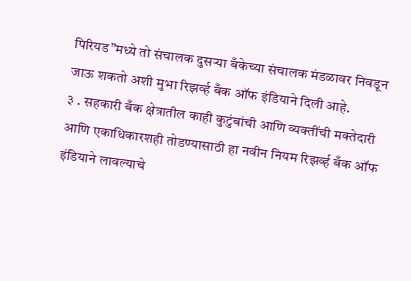पिरियड”मध्ये तो संचालक दुसऱ्या बँकेच्या संचालक मंडळावर निवडून जाऊ शकतो अशी मुभा रिझर्व्ह बँक ऑफ इंडियाने दिली आहे.
३ . सहकारी बँक क्षेत्रातील काही कुटुंबांची आणि व्यक्तींची मक्तेदारी आणि एकाधिकारशही तोडण्यासाठी हा नवीन नियम रिझर्व्ह बँक ऑफ इंडियाने लावल्याचे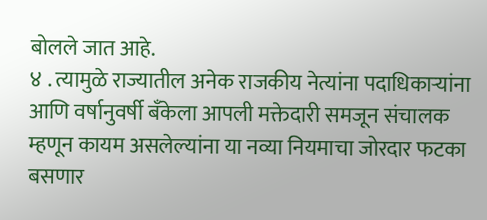बोलले जात आहे.
४ . त्यामुळे राज्यातील अनेक राजकीय नेत्यांना पदाधिकाऱ्यांना आणि वर्षानुवर्षी बँकेला आपली मक्तेदारी समजून संचालक म्हणून कायम असलेल्यांना या नव्या नियमाचा जोरदार फटका बसणार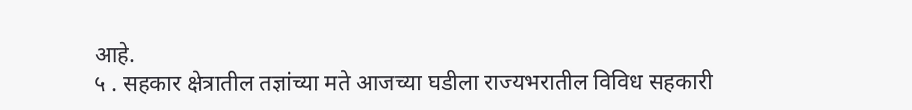आहे.
५ . सहकार क्षेत्रातील तज्ञांच्या मते आजच्या घडीला राज्यभरातील विविध सहकारी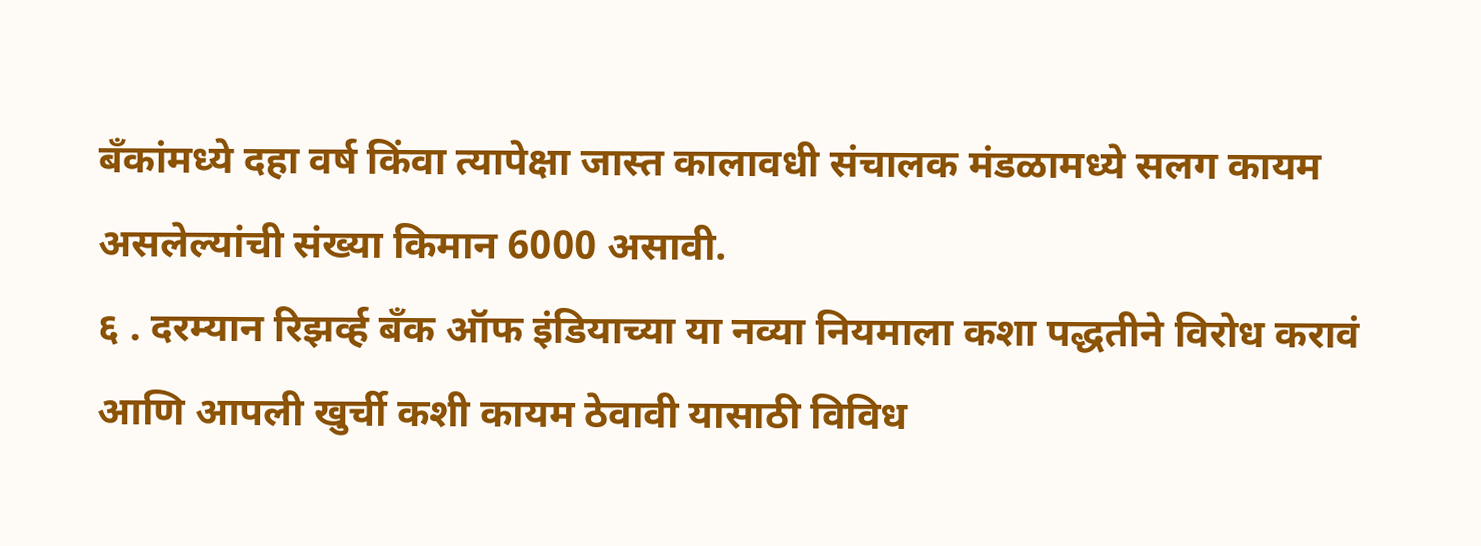बँकांमध्ये दहा वर्ष किंवा त्यापेक्षा जास्त कालावधी संचालक मंडळामध्ये सलग कायम असलेल्यांची संख्या किमान 6000 असावी.
६ . दरम्यान रिझर्व्ह बँक ऑफ इंडियाच्या या नव्या नियमाला कशा पद्धतीने विरोध करावं आणि आपली खुर्ची कशी कायम ठेवावी यासाठी विविध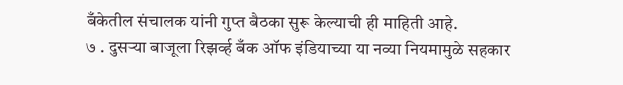बँकेतील संचालक यांनी गुप्त बैठका सुरू केल्याची ही माहिती आहे.
७ . दुसऱ्या बाजूला रिझर्व्ह बँक ऑफ इंडियाच्या या नव्या नियमामुळे सहकार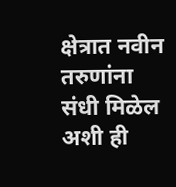क्षेत्रात नवीन तरुणांना संधी मिळेल अशी ही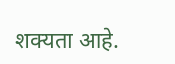शक्यता आहे.